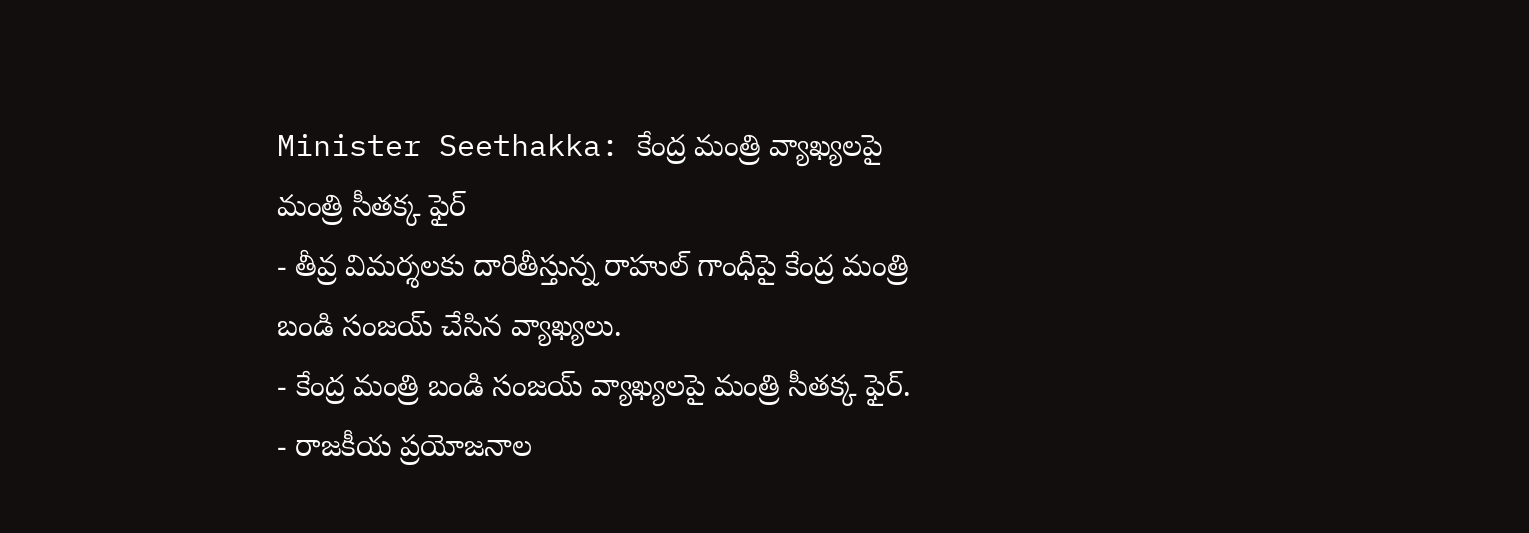Minister Seethakka: కేంద్ర మంత్రి వ్యాఖ్యలపై మంత్రి సీతక్క ఫైర్
- తీవ్ర విమర్శలకు దారితీస్తున్న రాహుల్ గాంధీపై కేంద్ర మంత్రి బండి సంజయ్ చేసిన వ్యాఖ్యలు.
- కేంద్ర మంత్రి బండి సంజయ్ వ్యాఖ్యలపై మంత్రి సీతక్క ఫైర్.
- రాజకీయ ప్రయోజనాల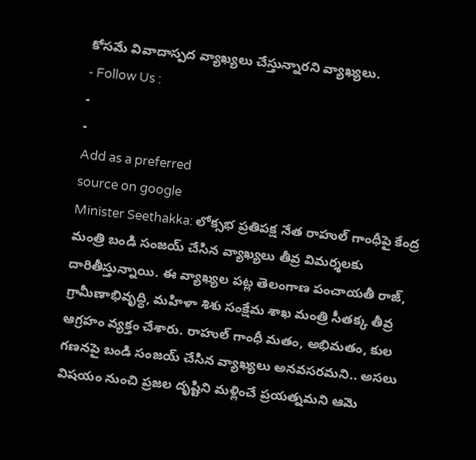కోసమే వివాదాస్పద వ్యాఖ్యలు చేస్తున్నారని వ్యాఖ్యలు.
- Follow Us :
-
-
Add as a preferred
source on google
Minister Seethakka: లోక్సభ ప్రతిపక్ష నేత రాహుల్ గాంధీపై కేంద్ర మంత్రి బండి సంజయ్ చేసిన వ్యాఖ్యలు తీవ్ర విమర్శలకు దారితీస్తున్నాయి. ఈ వ్యాఖ్యల పట్ల తెలంగాణ పంచాయతీ రాజ్, గ్రామీణాభివృద్ధి, మహిళా శిశు సంక్షేమ శాఖ మంత్రి సీతక్క తీవ్ర ఆగ్రహం వ్యక్తం చేశారు. రాహుల్ గాంధీ మతం, అభిమతం, కుల గణనపై బండి సంజయ్ చేసిన వ్యాఖ్యలు అనవసరమని.. అసలు విషయం నుంచి ప్రజల దృష్టిని మళ్లించే ప్రయత్నమని ఆమె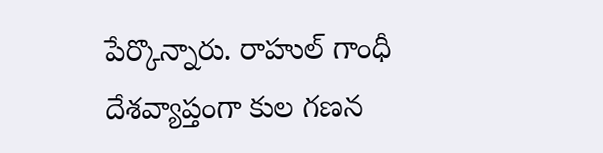పేర్కొన్నారు. రాహుల్ గాంధీ దేశవ్యాప్తంగా కుల గణన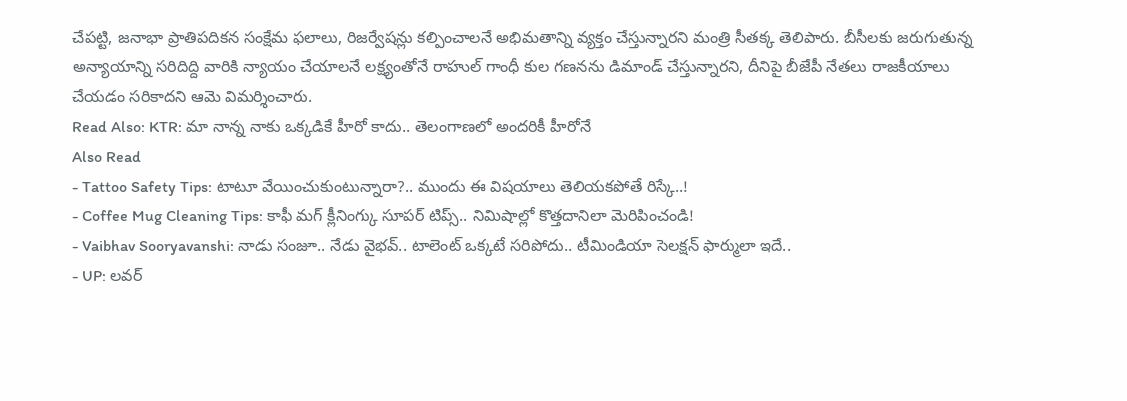చేపట్టి, జనాభా ప్రాతిపదికన సంక్షేమ ఫలాలు, రిజర్వేషన్లు కల్పించాలనే అభిమతాన్ని వ్యక్తం చేస్తున్నారని మంత్రి సీతక్క తెలిపారు. బీసీలకు జరుగుతున్న అన్యాయాన్ని సరిదిద్ది వారికి న్యాయం చేయాలనే లక్ష్యంతోనే రాహుల్ గాంధీ కుల గణనను డిమాండ్ చేస్తున్నారని, దీనిపై బీజేపీ నేతలు రాజకీయాలు చేయడం సరికాదని ఆమె విమర్శించారు.
Read Also: KTR: మా నాన్న నాకు ఒక్కడికే హీరో కాదు.. తెలంగాణలో అందరికీ హీరోనే
Also Read
- Tattoo Safety Tips: టాటూ వేయించుకుంటున్నారా?.. ముందు ఈ విషయాలు తెలియకపోతే రిస్కే..!
- Coffee Mug Cleaning Tips: కాఫీ మగ్ క్లీనింగ్కు సూపర్ టిప్స్.. నిమిషాల్లో కొత్తదానిలా మెరిపించండి!
- Vaibhav Sooryavanshi: నాడు సంజూ.. నేడు వైభవ్.. టాలెంట్ ఒక్కటే సరిపోదు.. టీమిండియా సెలక్షన్ ఫార్ములా ఇదే..
- UP: లవర్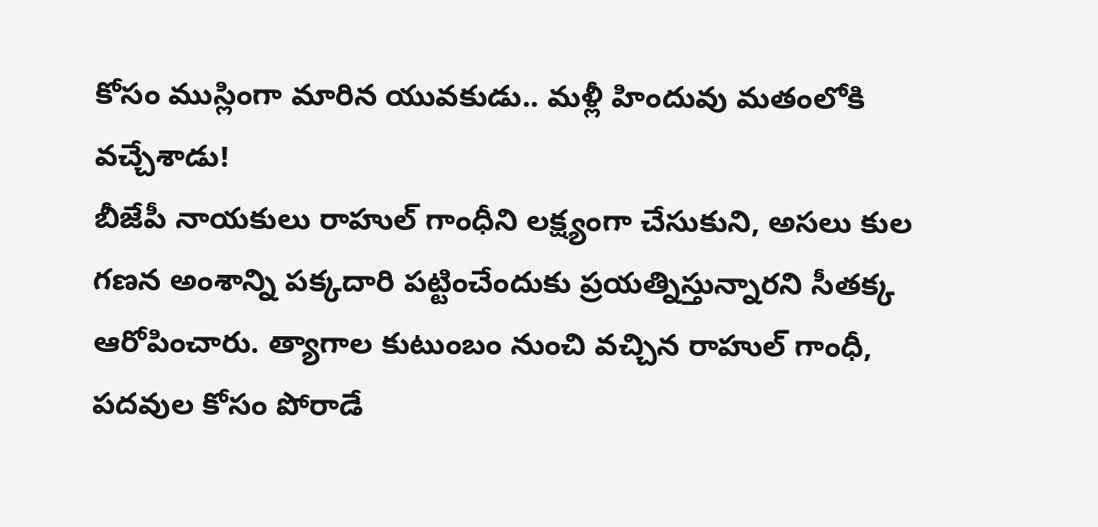కోసం ముస్లింగా మారిన యువకుడు.. మళ్లీ హిందువు మతంలోకి వచ్చేశాడు!
బీజేపీ నాయకులు రాహుల్ గాంధీని లక్ష్యంగా చేసుకుని, అసలు కుల గణన అంశాన్ని పక్కదారి పట్టించేందుకు ప్రయత్నిస్తున్నారని సీతక్క ఆరోపించారు. త్యాగాల కుటుంబం నుంచి వచ్చిన రాహుల్ గాంధీ, పదవుల కోసం పోరాడే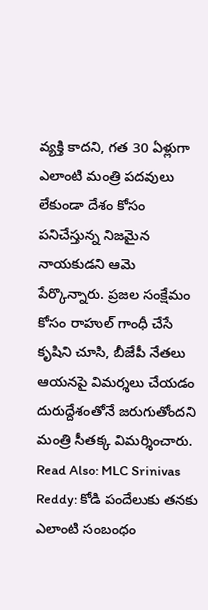వ్యక్తి కాదని, గత 30 ఏళ్లుగా ఎలాంటి మంత్రి పదవులు లేకుండా దేశం కోసం పనిచేస్తున్న నిజమైన నాయకుడని ఆమె పేర్కొన్నారు. ప్రజల సంక్షేమం కోసం రాహుల్ గాంధీ చేసే కృషిని చూసి, బీజేపీ నేతలు ఆయనపై విమర్శలు చేయడం దురుద్దేశంతోనే జరుగుతోందని మంత్రి సీతక్క విమర్శించారు.
Read Also: MLC Srinivas Reddy: కోడి పందేలుకు తనకు ఎలాంటి సంబంధం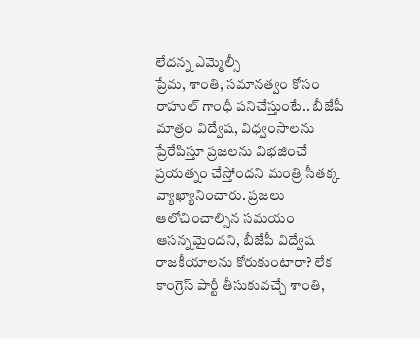లేదన్న ఎమ్మెల్సీ
ప్రేమ, శాంతి, సమానత్వం కోసం రాహుల్ గాంధీ పనిచేస్తుంటే.. బీజేపీ మాత్రం విద్వేష, విధ్వంసాలను ప్రేరేపిస్తూ ప్రజలను విభజించే ప్రయత్నం చేస్తోందని మంత్రి సీతక్క వ్యాఖ్యానించారు. ప్రజలు ఆలోచించాల్సిన సమయం ఆసన్నమైందని, బీజేపీ విద్వేష రాజకీయాలను కోరుకుంటారా? లేక కాంగ్రెస్ పార్టీ తీసుకువచ్చే శాంతి,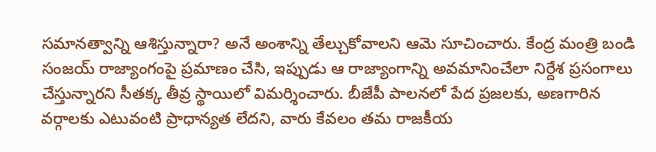సమానత్వాన్ని ఆశిస్తున్నారా? అనే అంశాన్ని తేల్చుకోవాలని ఆమె సూచించారు. కేంద్ర మంత్రి బండి సంజయ్ రాజ్యాంగంపై ప్రమాణం చేసి, ఇప్పుడు ఆ రాజ్యాంగాన్ని అవమానించేలా నిర్దేశ ప్రసంగాలు చేస్తున్నారని సీతక్క తీవ్ర స్థాయిలో విమర్శించారు. బీజేపీ పాలనలో పేద ప్రజలకు, అణగారిన వర్గాలకు ఎటువంటి ప్రాధాన్యత లేదని, వారు కేవలం తమ రాజకీయ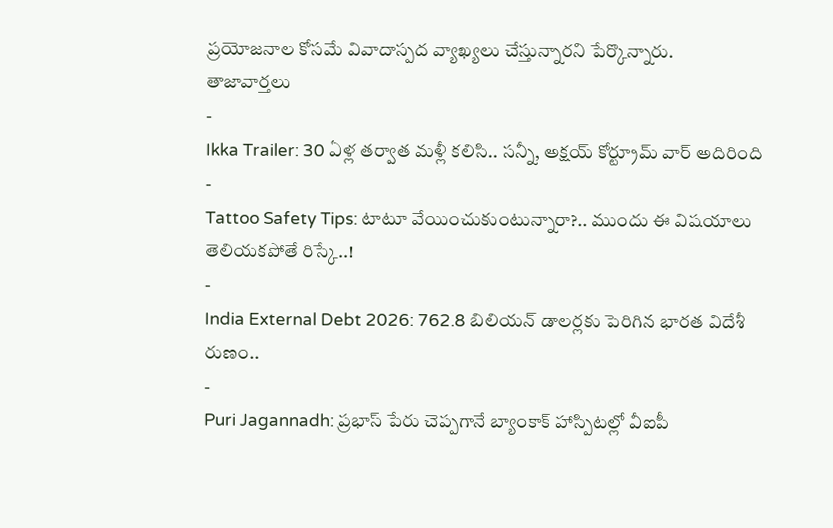ప్రయోజనాల కోసమే వివాదాస్పద వ్యాఖ్యలు చేస్తున్నారని పేర్కొన్నారు.
తాజావార్తలు
-
Ikka Trailer: 30 ఏళ్ల తర్వాత మళ్లీ కలిసి.. సన్నీ, అక్షయ్ కోర్ట్రూమ్ వార్ అదిరింది
-
Tattoo Safety Tips: టాటూ వేయించుకుంటున్నారా?.. ముందు ఈ విషయాలు తెలియకపోతే రిస్కే..!
-
India External Debt 2026: 762.8 బిలియన్ డాలర్లకు పెరిగిన భారత విదేశీ రుణం..
-
Puri Jagannadh: ప్రభాస్ పేరు చెప్పగానే బ్యాంకాక్ హాస్పిటల్లో వీఐపీ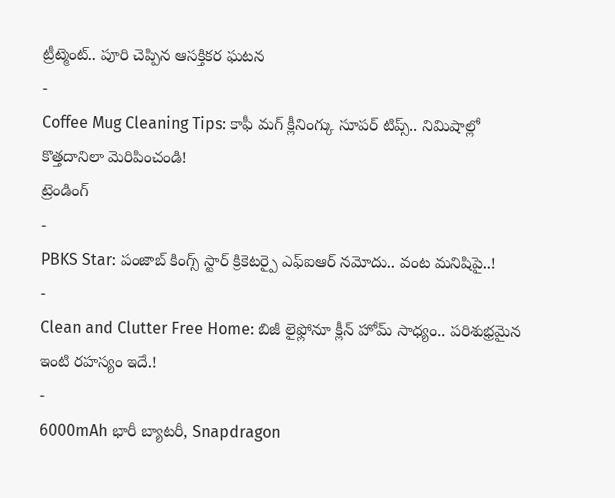ట్రీట్మెంట్.. పూరి చెప్పిన ఆసక్తికర ఘటన
-
Coffee Mug Cleaning Tips: కాఫీ మగ్ క్లీనింగ్కు సూపర్ టిప్స్.. నిమిషాల్లో కొత్తదానిలా మెరిపించండి!
ట్రెండింగ్
-
PBKS Star: పంజాబ్ కింగ్స్ స్టార్ క్రికెటర్పై ఎఫ్ఐఆర్ నమోదు.. వంట మనిషిపై..!
-
Clean and Clutter Free Home: బిజీ లైఫ్లోనూ క్లీన్ హోమ్ సాధ్యం.. పరిశుభ్రమైన ఇంటి రహస్యం ఇదే.!
-
6000mAh భారీ బ్యాటరీ, Snapdragon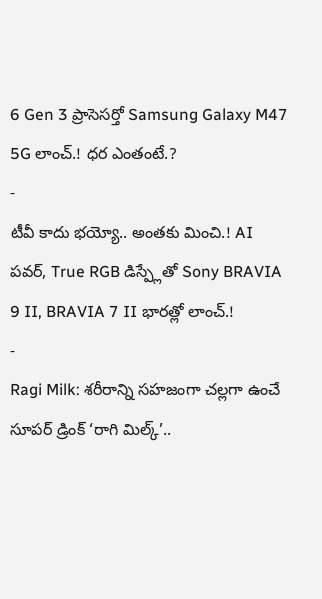6 Gen 3 ప్రాసెసర్తో Samsung Galaxy M47 5G లాంచ్.! ధర ఎంతంటే.?
-
టీవీ కాదు భయ్యో.. అంతకు మించి.! AI పవర్, True RGB డిస్ప్లేతో Sony BRAVIA 9 II, BRAVIA 7 II భారత్లో లాంచ్.!
-
Ragi Milk: శరీరాన్ని సహజంగా చల్లగా ఉంచే సూపర్ డ్రింక్ ‘రాగి మిల్క్’..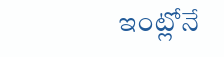ఇంట్లోనే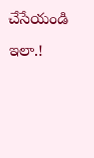చేసేయండి ఇలా.!